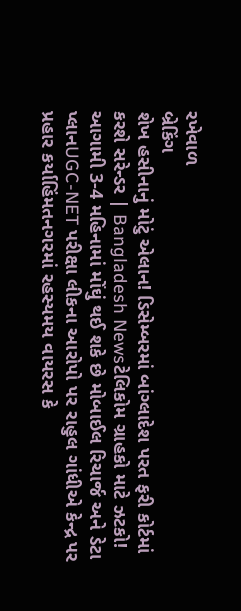રખેવાળ
બ્રેકિંગ
શેખ હસીનાનું મોટું એલાન! ડિસેમ્બરમાં બાંગ્લાદેશ પરત ફરી કોર્ટમાં કરશે સરેન્ડર | Bangladesh Newsટેલિકોમ ગ્રાહકો માટે ઝટકો! આગામી 3-4 મહિનામાં મોંઘું થઈ શકે છે મોબાઈલ રિચાર્જ અને ડેટા પ્લાનUGC-NET પરીક્ષા લીકના આરોપો પર રાહુલ ગાંધીએ કેન્દ્ર પર પ્રહાર કર્યાહિંમતનગરમાં રહસ્યમય વાયરસ કે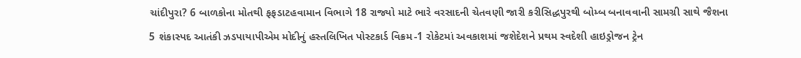ચાંદીપુરા? 6 બાળકોના મોતથી ફફડાટહવામાન વિભાગે 18 રાજ્યો માટે ભારે વરસાદની ચેતવણી જારી કરીસિદ્ધપુરથી બોમ્બ બનાવવાની સામગ્રી સાથે જૈશના 5 શંકાસ્પદ આતંકી ઝડપાયાપીએમ મોદીનું હસ્તલિખિત પોસ્ટકાર્ડ વિક્રમ-1 રોકેટમાં અવકાશમાં જશેદેશને પ્રથમ સ્વદેશી હાઇડ્રોજન ટ્રેન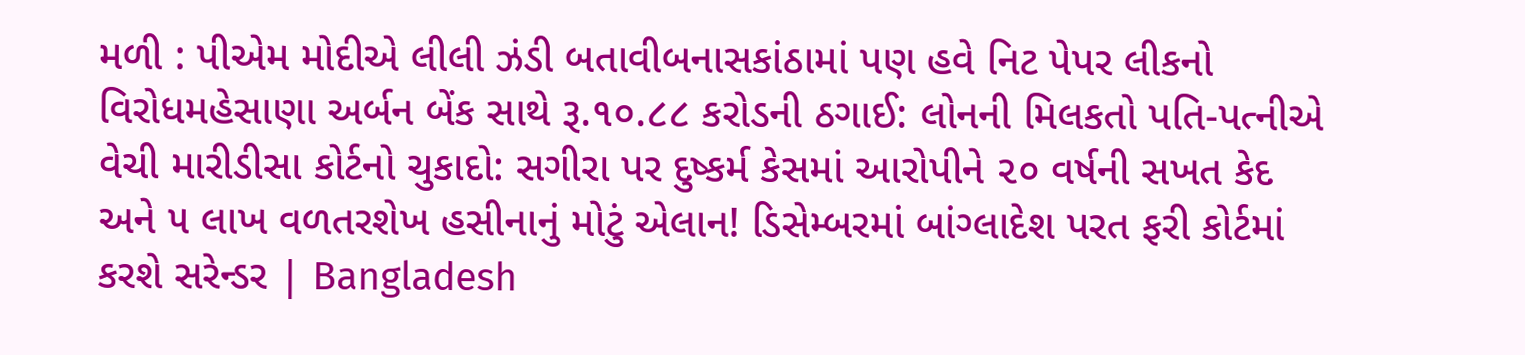મળી : પીએમ મોદીએ લીલી ઝંડી બતાવીબનાસકાંઠામાં પણ હવે નિટ પેપર લીકનો વિરોધમહેસાણા અર્બન બેંક સાથે રૂ.૧૦.૮૮ કરોડની ઠગાઈ: લોનની મિલકતો પતિ-પત્નીએ વેચી મારીડીસા કોર્ટનો ચુકાદો: સગીરા પર દુષ્કર્મ કેસમાં આરોપીને ૨૦ વર્ષની સખત કેદ અને ૫ લાખ વળતરશેખ હસીનાનું મોટું એલાન! ડિસેમ્બરમાં બાંગ્લાદેશ પરત ફરી કોર્ટમાં કરશે સરેન્ડર | Bangladesh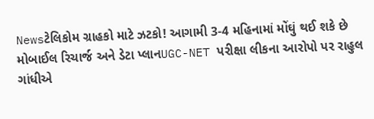Newsટેલિકોમ ગ્રાહકો માટે ઝટકો! આગામી 3-4 મહિનામાં મોંઘું થઈ શકે છે મોબાઈલ રિચાર્જ અને ડેટા પ્લાનUGC-NET પરીક્ષા લીકના આરોપો પર રાહુલ ગાંધીએ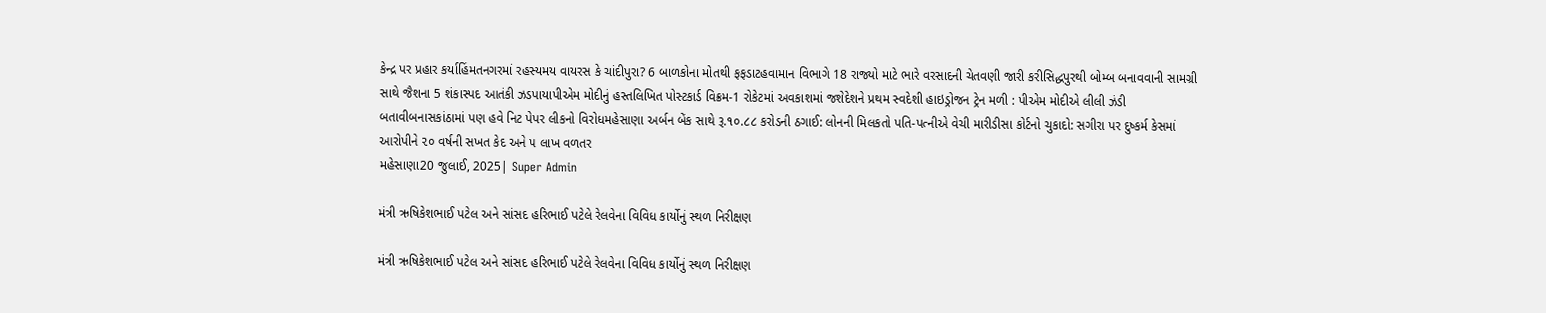કેન્દ્ર પર પ્રહાર કર્યાહિંમતનગરમાં રહસ્યમય વાયરસ કે ચાંદીપુરા? 6 બાળકોના મોતથી ફફડાટહવામાન વિભાગે 18 રાજ્યો માટે ભારે વરસાદની ચેતવણી જારી કરીસિદ્ધપુરથી બોમ્બ બનાવવાની સામગ્રી સાથે જૈશના 5 શંકાસ્પદ આતંકી ઝડપાયાપીએમ મોદીનું હસ્તલિખિત પોસ્ટકાર્ડ વિક્રમ-1 રોકેટમાં અવકાશમાં જશેદેશને પ્રથમ સ્વદેશી હાઇડ્રોજન ટ્રેન મળી : પીએમ મોદીએ લીલી ઝંડી બતાવીબનાસકાંઠામાં પણ હવે નિટ પેપર લીકનો વિરોધમહેસાણા અર્બન બેંક સાથે રૂ.૧૦.૮૮ કરોડની ઠગાઈ: લોનની મિલકતો પતિ-પત્નીએ વેચી મારીડીસા કોર્ટનો ચુકાદો: સગીરા પર દુષ્કર્મ કેસમાં આરોપીને ૨૦ વર્ષની સખત કેદ અને ૫ લાખ વળતર
મહેસાણા20 જુલાઈ, 2025| Super Admin

મંત્રી ઋષિકેશભાઈ પટેલ અને સાંસદ હરિભાઈ પટેલે રેલવેના વિવિધ કાર્યોનું સ્થળ નિરીક્ષણ

મંત્રી ઋષિકેશભાઈ પટેલ અને સાંસદ હરિભાઈ પટેલે રેલવેના વિવિધ કાર્યોનું સ્થળ નિરીક્ષણ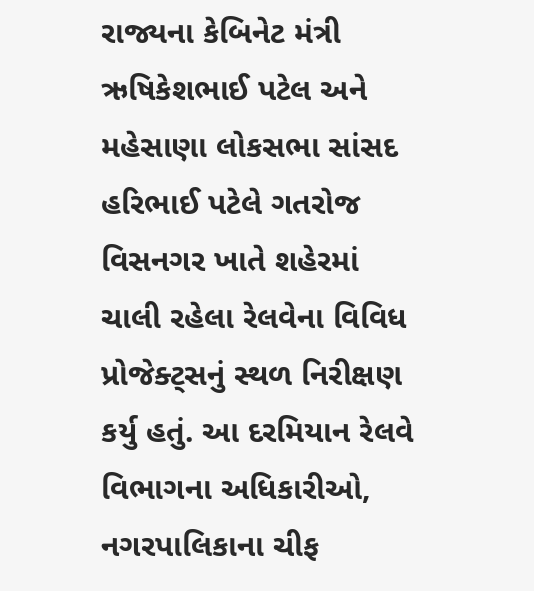રાજ્યના કેબિનેટ મંત્રી ઋષિકેશભાઈ પટેલ અને મહેસાણા લોકસભા સાંસદ હરિભાઈ પટેલે ગતરોજ વિસનગર ખાતે શહેરમાં ચાલી રહેલા રેલવેના વિવિધ પ્રોજેક્ટ્સનું સ્થળ નિરીક્ષણ કર્યુ હતું. આ દરમિયાન રેલવે વિભાગના અધિકારીઓ, નગરપાલિકાના ચીફ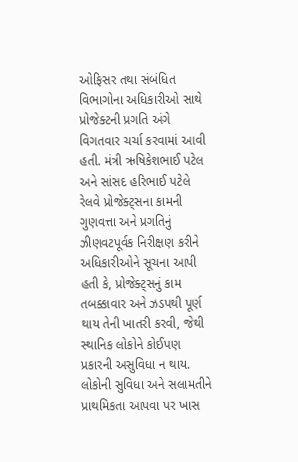ઓફિસર તથા સંબંધિત વિભાગોના અધિકારીઓ સાથે પ્રોજેક્ટની પ્રગતિ અંગે વિગતવાર ચર્ચા કરવામાં આવી હતી. મંત્રી ઋષિકેશભાઈ પટેલ અને સાંસદ હરિભાઈ પટેલે રેલવે પ્રોજેક્ટ્સના કામની ગુણવત્તા અને પ્રગતિનું ઝીણવટપૂર્વક નિરીક્ષણ કરીને અધિકારીઓને સૂચના આપી હતી કે, પ્રોજેક્ટ્સનું કામ તબક્કાવાર અને ઝડપથી પૂર્ણ થાય તેની ખાતરી કરવી, જેથી સ્થાનિક લોકોને કોઈપણ પ્રકારની અસુવિધા ન થાય. લોકોની સુવિધા અને સલામતીને પ્રાથમિકતા આપવા પર ખાસ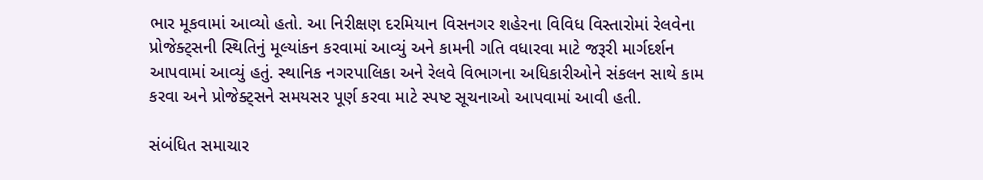ભાર મૂકવામાં આવ્યો હતો. આ નિરીક્ષણ દરમિયાન વિસનગર શહેરના વિવિધ વિસ્તારોમાં રેલવેના પ્રોજેક્ટ્સની સ્થિતિનું મૂલ્યાંકન કરવામાં આવ્યું અને કામની ગતિ વધારવા માટે જરૂરી માર્ગદર્શન આપવામાં આવ્યું હતું. સ્થાનિક નગરપાલિકા અને રેલવે વિભાગના અધિકારીઓને સંકલન સાથે કામ કરવા અને પ્રોજેક્ટ્સને સમયસર પૂર્ણ કરવા માટે સ્પષ્ટ સૂચનાઓ આપવામાં આવી હતી.

સંબંધિત સમાચાર